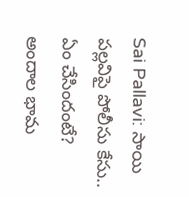Sai Pallavi: సాయి పల్లవిపై పోలీసు కేసు.. ఏం చేసిందంటే?
అందాల భామ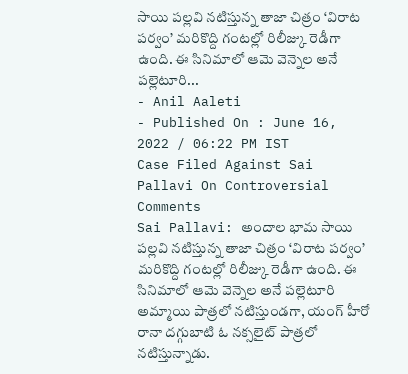సాయి పల్లవి నటిస్తున్న తాజా చిత్రం ‘విరాట పర్వం’ మరికొద్ది గంటల్లో రిలీజ్కు రెడీగా ఉంది. ఈ సినిమాలో ఆమె వెన్నెల అనే పల్లెటూరి...
- Anil Aaleti
- Published On : June 16, 2022 / 06:22 PM IST
Case Filed Against Sai Pallavi On Controversial Comments
Sai Pallavi: అందాల భామ సాయి పల్లవి నటిస్తున్న తాజా చిత్రం ‘విరాట పర్వం’ మరికొద్ది గంటల్లో రిలీజ్కు రెడీగా ఉంది. ఈ సినిమాలో ఆమె వెన్నెల అనే పల్లెటూరి అమ్మాయి పాత్రలో నటిస్తుండగా, యంగ్ హీరో రానా దగ్గుబాటి ఓ నక్సలైట్ పాత్రలో నటిస్తున్నాడు.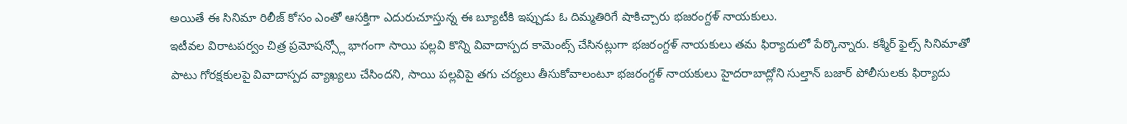అయితే ఈ సినిమా రిలీజ్ కోసం ఎంతో ఆసక్తిగా ఎదురుచూస్తున్న ఈ బ్యూటీకి ఇప్పుడు ఓ దిమ్మతిరిగే షాకిచ్చారు భజరంగ్దళ్ నాయకులు.
ఇటీవల విరాటపర్వం చిత్ర ప్రమోషన్స్లో భాగంగా సాయి పల్లవి కొన్ని వివాదాస్పద కామెంట్స్ చేసినట్లుగా భజరంగ్దళ్ నాయకులు తమ ఫిర్యాదులో పేర్కొన్నారు. కశ్మీర్ ఫైల్స్ సినిమాతో పాటు గోరక్షకులపై వివాదాస్పద వ్యాఖ్యలు చేసిందని, సాయి పల్లవిపై తగు చర్యలు తీసుకోవాలంటూ భజరంగ్దళ్ నాయకులు హైదరాబాద్లోని సుల్తాన్ బజార్ పోలీసులకు ఫిర్యాదు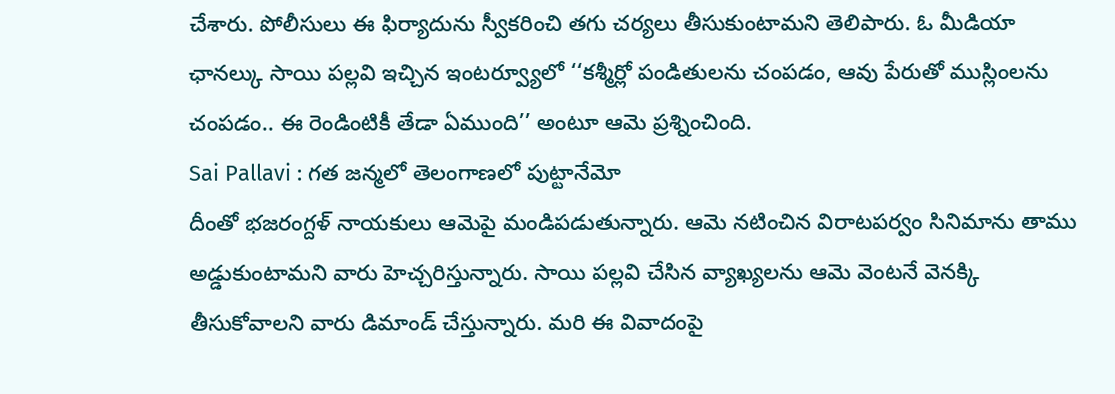చేశారు. పోలీసులు ఈ ఫిర్యాదును స్వీకరించి తగు చర్యలు తీసుకుంటామని తెలిపారు. ఓ మీడియా ఛానల్కు సాయి పల్లవి ఇచ్చిన ఇంటర్వ్యూలో ‘‘కశ్మీర్లో పండితులను చంపడం, ఆవు పేరుతో ముస్లింలను చంపడం.. ఈ రెండింటికీ తేడా ఏముంది’’ అంటూ ఆమె ప్రశ్నించింది.
Sai Pallavi : గత జన్మలో తెలంగాణలో పుట్టానేమో
దీంతో భజరంగ్దళ్ నాయకులు ఆమెపై మండిపడుతున్నారు. ఆమె నటించిన విరాటపర్వం సినిమాను తాము అడ్డుకుంటామని వారు హెచ్చరిస్తున్నారు. సాయి పల్లవి చేసిన వ్యాఖ్యలను ఆమె వెంటనే వెనక్కి తీసుకోవాలని వారు డిమాండ్ చేస్తున్నారు. మరి ఈ వివాదంపై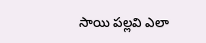సాయి పల్లవి ఎలా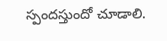స్పందస్తుందో చూడాలి.